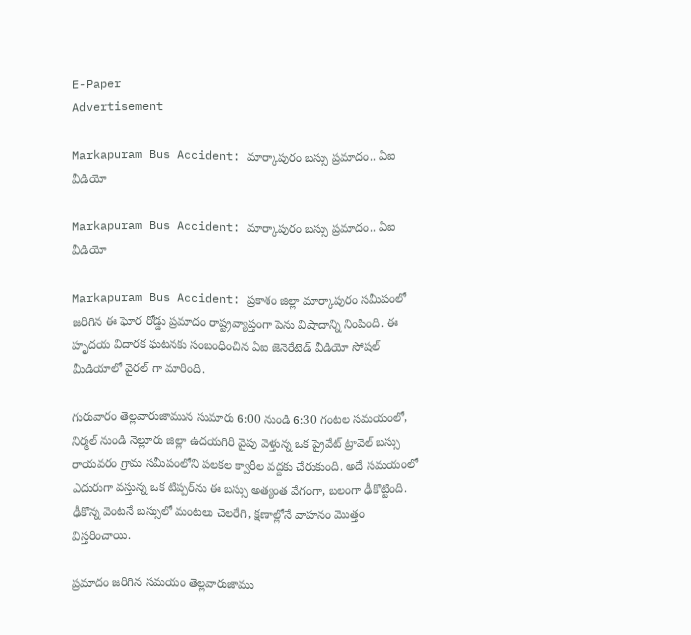E-Paper
Advertisement

Markapuram Bus Accident: మార్కాపురం బస్సు ప్రమాదం.. ఏఐ వీడియో

Markapuram Bus Accident: మార్కాపురం బస్సు ప్రమాదం.. ఏఐ వీడియో

Markapuram Bus Accident: ప్రకాశం జిల్లా మార్కాపురం సమీపంలో జరిగిన ఈ ఘోర రోడ్డు ప్రమాదం రాష్ట్రవ్యాప్తంగా పెను విషాదాన్ని నింపింది. ఈ హృదయ విదారక ఘటనకు సంబంధించిన ఏఐ జెనెరేటెడ్ వీడియో సోష‌ల్ మీడియాలో వైర‌ల్ గా మారింది.

గురువారం తెల్లవారుజామున సుమారు 6:00 నుండి 6:30 గంటల సమయంలో, నిర్మల్ నుండి నెల్లూరు జిల్లా ఉదయగిరి వైపు వెళ్తున్న ఒక ప్రైవేట్ ట్రావెల్ బస్సు రాయవరం గ్రామ సమీపంలోని పలకల క్వారీల వద్దకు చేరుకుంది. అదే సమయంలో ఎదురుగా వస్తున్న ఒక టిప్పర్‌ను ఈ బస్సు అత్యంత వేగంగా, బలంగా ఢీకొట్టింది. ఢీకొన్న వెంటనే బస్సులో మంటలు చెలరేగి, క్షణాల్లోనే వాహనం మొత్తం విస్తరించాయి.

ప్రమాదం జరిగిన సమయం తెల్లవారుజాము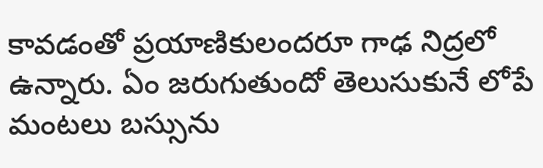కావడంతో ప్రయాణికులందరూ గాఢ నిద్రలో ఉన్నారు. ఏం జరుగుతుందో తెలుసుకునే లోపే మంటలు బస్సును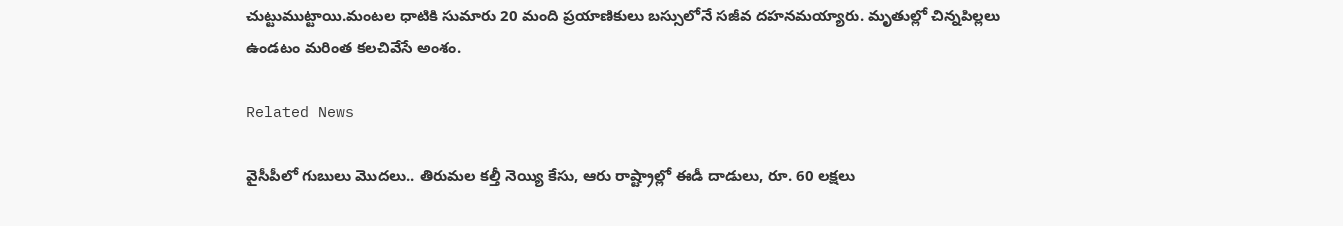చుట్టుముట్టాయి.మంటల ధాటికి సుమారు 20 మంది ప్రయాణికులు బస్సులోనే సజీవ దహనమయ్యారు. మృతుల్లో చిన్నపిల్లలు ఉండటం మరింత కలచివేసే అంశం.

Related News

వైసీపీలో గుబులు మొదలు.. తిరుమల కల్తీ నెయ్యి కేసు, ఆరు రాష్ట్రాల్లో ఈడీ దాడులు, రూ. 60 లక్షలు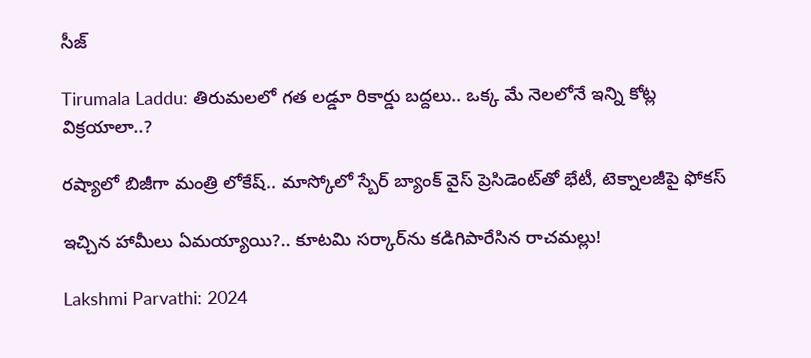సీజ్

Tirumala Laddu: తిరుమలలో గత లడ్డూ రికార్డు బద్దలు.. ఒక్క మే నెలలోనే ఇన్ని కోట్ల విక్రయాలా..?

రష్యాలో బిజీగా మంత్రి లోకేష్.. మాస్కోలో స్బేర్‌ బ్యాంక్ వైస్ ప్రెసిడెంట్‌తో భేటీ, టెక్నాలజీపై ఫోకస్

ఇచ్చిన హామీలు ఏమయ్యాయి?.. కూటమి సర్కార్‌ను కడిగిపారేసిన రాచమల్లు!

Lakshmi Parvathi: 2024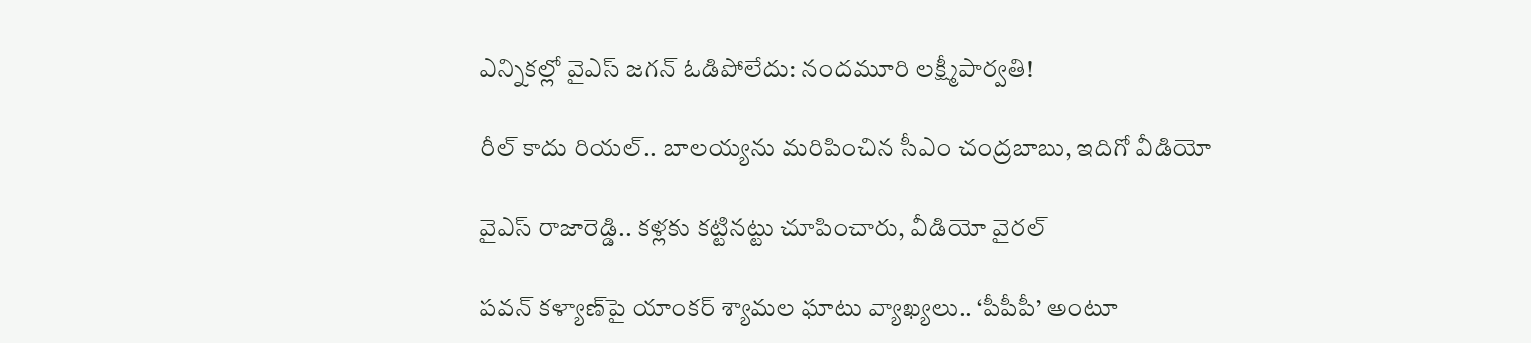ఎన్నికల్లో వైఎస్ జగన్ ఓడిపోలేదు: నందమూరి లక్ష్మీపార్వతి!

రీల్ కాదు రియల్.. బాలయ్యను మరిపించిన సీఎం చంద్రబాబు, ఇదిగో వీడియో

వైఎస్ రాజారెడ్డి.. కళ్లకు కట్టినట్టు చూపించారు, వీడియో వైరల్

పవన్ కళ్యాణ్‌పై యాంకర్ శ్యామల ఘాటు వ్యాఖ్యలు.. ‘పీపీపీ’ అంటూ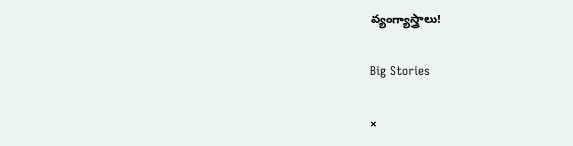వ్యంగ్యాస్త్రాలు!

Big Stories

×